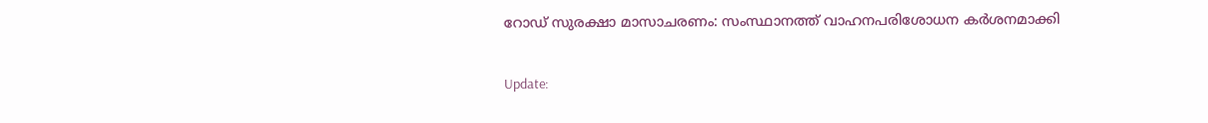റോഡ് സുരക്ഷാ മാസാചരണം: സംസ്ഥാനത്ത് വാഹനപരിശോധന കര്‍ശനമാക്കി

Update: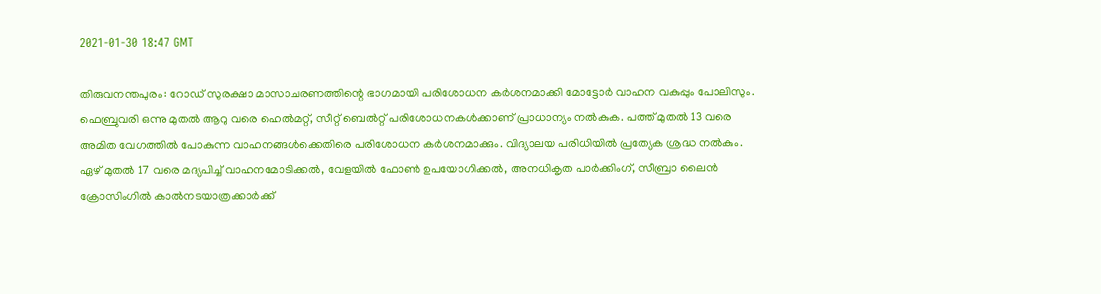2021-01-30 18:47 GMT

തിരുവനന്തപുരം: റോഡ് സുരക്ഷാ മാസാചരണത്തിന്റെ ഭാഗമായി പരിശോധന കര്‍ശനമാക്കി മോട്ടോര്‍ വാഹന വകുപ്പും പോലിസും. ഫെബ്രുവരി ഒന്നു മുതല്‍ ആറു വരെ ഹെല്‍മറ്റ്, സീറ്റ് ബെല്‍റ്റ് പരിശോധനകള്‍ക്കാണ് പ്രാധാന്യം നല്‍കുക. പത്ത് മുതല്‍ 13 വരെ അമിത വേഗത്തില്‍ പോകുന്ന വാഹനങ്ങള്‍ക്കെതിരെ പരിശോധന കര്‍ശനമാക്കും. വിദ്യാലയ പരിധിയില്‍ പ്രത്യേക ശ്രദ്ധ നല്‍കും. ഏഴ് മുതല്‍ 17 വരെ മദ്യപിച്ച് വാഹനമോടിക്കല്‍, വേളയില്‍ ഫോണ്‍ ഉപയോഗിക്കല്‍, അനധികൃത പാര്‍ക്കിംഗ്, സീബ്രാ ലൈന്‍ ക്രോസിംഗില്‍ കാല്‍നടയാത്രക്കാര്‍ക്ക്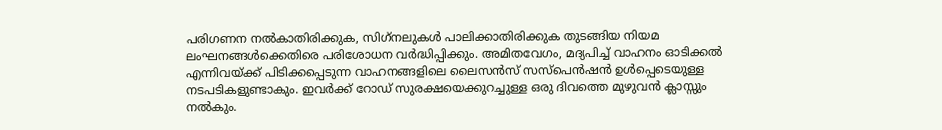പരിഗണന നല്‍കാതിരിക്കുക, സിഗ്‌നലുകള്‍ പാലിക്കാതിരിക്കുക തുടങ്ങിയ നിയമ ലംഘനങ്ങള്‍ക്കെതിരെ പരിശോധന വര്‍ദ്ധിപ്പിക്കും. അമിതവേഗം, മദ്യപിച്ച് വാഹനം ഓടിക്കല്‍ എന്നിവയ്ക്ക് പിടിക്കപ്പെടുന്ന വാഹനങ്ങളിലെ ലൈസന്‍സ് സസ്‌പെന്‍ഷന്‍ ഉള്‍പ്പെടെയുള്ള നടപടികളുണ്ടാകും. ഇവര്‍ക്ക് റോഡ് സുരക്ഷയെക്കുറച്ചുള്ള ഒരു ദിവത്തെ മുഴുവന്‍ ക്ലാസ്സും നല്‍കും.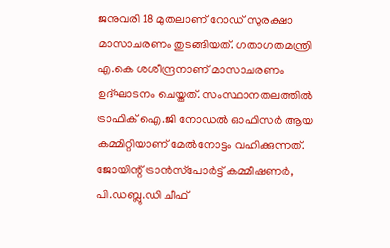ജനുവരി 18 മുതലാണ് റോഡ് സുരക്ഷാ മാസാചരണം തുടങ്ങിയത്. ഗതാഗതമന്ത്രി എ.കെ ശശീന്ദ്രനാണ് മാസാചരണം ഉദ്ഘാടനം ചെയ്തത്. സംസ്ഥാനതലത്തില്‍ ട്രാഫിക് ഐ.ജി നോഡല്‍ ഓഫിസര്‍ ആയ കമ്മിറ്റിയാണ് മേല്‍നോട്ടം വഹിക്കുന്നത്. ജോയിന്റ് ട്രാന്‍സ്‌പോര്‍ട്ട് കമ്മീഷണര്‍, പി.ഡബ്ലു.ഡി ചീഫ്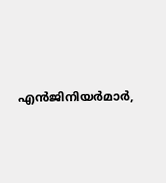എന്‍ജിനിയര്‍മാര്‍,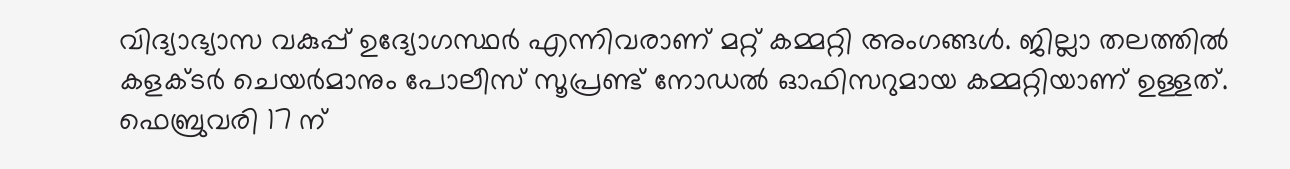വിദ്യാഭ്യാസ വകുപ്പ് ഉദ്യോഗസ്ഥര്‍ എന്നിവരാണ് മറ്റ് കമ്മറ്റി അംഗങ്ങള്‍. ജില്ലാ തലത്തില്‍ കളക്ടര്‍ ചെയര്‍മാനും പോലീസ് സൂപ്രണ്ട് നോഡല്‍ ഓഫിസറുമായ കമ്മറ്റിയാണ് ഉള്ളത്. ഫെബ്രുവരി 17 ന്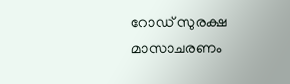റോഡ് സുരക്ഷ മാസാചരണം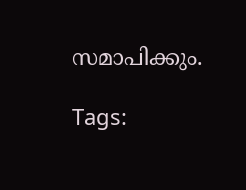സമാപിക്കും.

Tags: